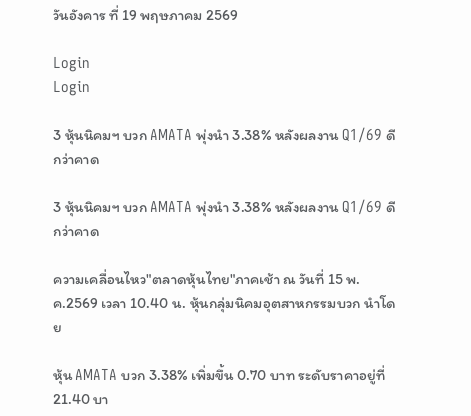วันอังคาร ที่ 19 พฤษภาคม 2569

Login
Login

3 หุ้นนิคมฯ บวก AMATA พุ่งนำ 3.38% หลังผลงาน Q1/69 ดีกว่าคาด

3 หุ้นนิคมฯ บวก AMATA พุ่งนำ 3.38% หลังผลงาน Q1/69 ดีกว่าคาด

ความเคลื่อนไหว"ตลาดหุ้นไทย"ภาคเช้า ณ วันที่ 15 พ.ค.2569 เวลา 10.40 น. หุ้นกลุ่มนิคมอุตสาหกรรมบวก นำโดย

หุ้น AMATA บวก 3.38% เพิ่มขึ้น 0.70 บาท ระดับราคาอยู่ที่ 21.40 บา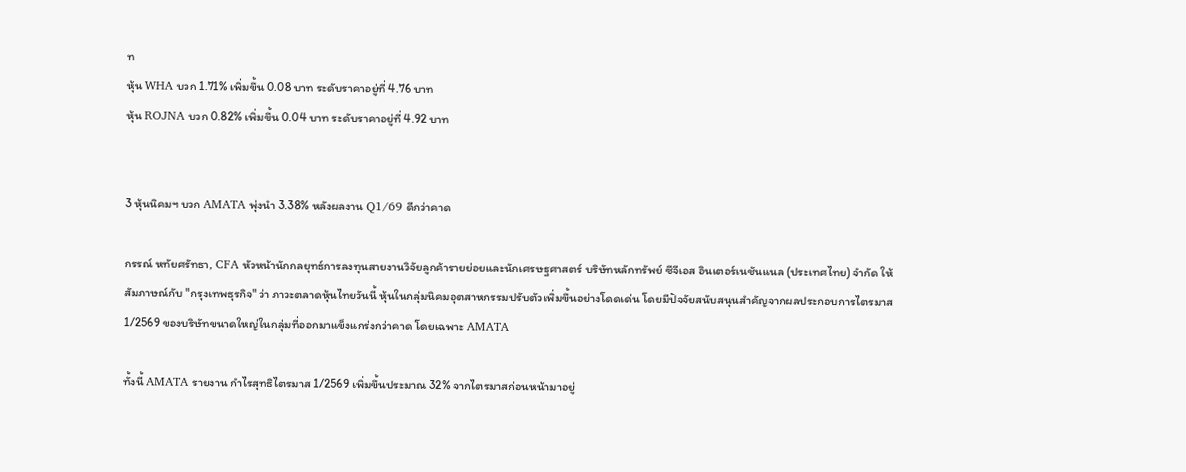ท
หุ้น WHA บวก 1.71% เพิ่มขึ้น 0.08 บาท ระดับราคาอยู่ที่ 4.76 บาท
หุ้น ROJNA บวก 0.82% เพิ่มขึ้น 0.04 บาท ระดับราคาอยู่ที่ 4.92 บาท


3 หุ้นนิคมฯ บวก AMATA พุ่งนำ 3.38% หลังผลงาน Q1/69 ดีกว่าคาด

กรรณ์ หทัยศรัทธา, CFA หัวหน้านักกลยุทธ์การลงทุนสายงานวิจัยลูกค้ารายย่อยและนักเศรษฐศาสตร์ บริษัทหลักทรัพย์ ซีจีเอส อินเตอร์เนชันแนล (ประเทศไทย) จำกัด ให้สัมภาษณ์กับ "กรุงเทพธุรกิจ" ว่า ภาวะตลาดหุ้นไทยวันนี้ หุ้นในกลุ่มนิคมอุตสาหกรรมปรับตัวเพิ่มขึ้นอย่างโดดเด่น โดยมีปัจจัยสนับสนุนสำคัญจากผลประกอบการไตรมาส 1/2569 ของบริษัทขนาดใหญ่ในกลุ่มที่ออกมาแข็งแกร่งกว่าคาด โดยเฉพาะ AMATA

ทั้งนี้ AMATA รายงาน กำไรสุทธิไตรมาส 1/2569 เพิ่มขึ้นประมาณ 32% จากไตรมาสก่อนหน้ามาอยู่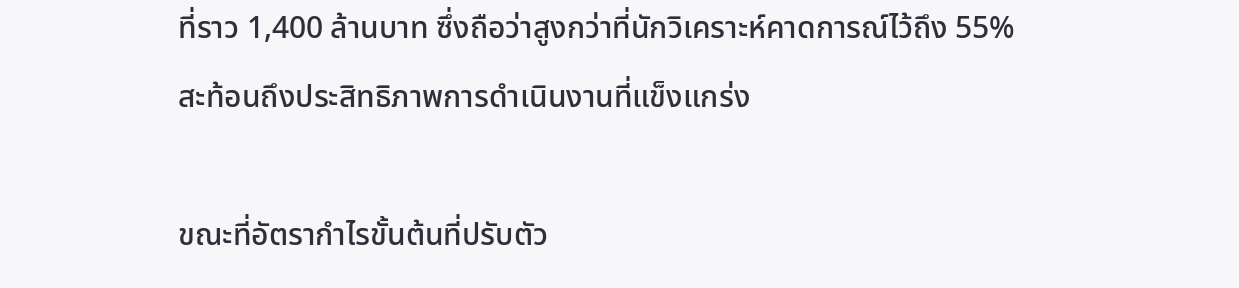ที่ราว 1,400 ล้านบาท ซึ่งถือว่าสูงกว่าที่นักวิเคราะห์คาดการณ์ไว้ถึง 55% สะท้อนถึงประสิทธิภาพการดำเนินงานที่แข็งแกร่ง

ขณะที่อัตรากำไรขั้นต้นที่ปรับตัว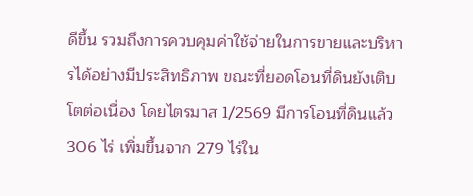ดีขึ้น รวมถึงการควบคุมค่าใช้จ่ายในการขายและบริหารได้อย่างมีประสิทธิภาพ ขณะที่ยอดโอนที่ดินยังเติบโตต่อเนื่อง โดยไตรมาส 1/2569 มีการโอนที่ดินแล้ว 306 ไร่ เพิ่มขึ้นจาก 279 ไร่ใน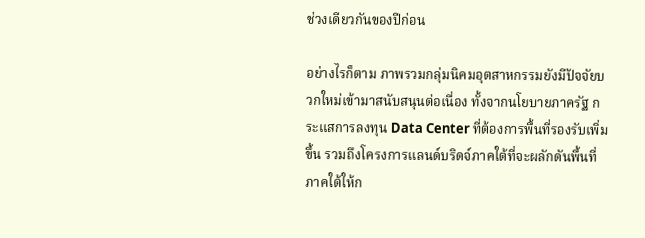ช่วงเดียวกันของปีก่อน

อย่างไรก็ตาม ภาพรวมกลุ่มนิคมอุตสาหกรรมยังมีปัจจัยบวกใหม่เข้ามาสนับสนุนต่อเนื่อง ทั้งจากนโยบายภาครัฐ กระแสการลงทุน Data Center ที่ต้องการพื้นที่รองรับเพิ่มขึ้น รวมถึงโครงการแลนด์บริดจ์ภาคใต้ที่จะผลักดันพื้นที่ภาคใต้ให้ก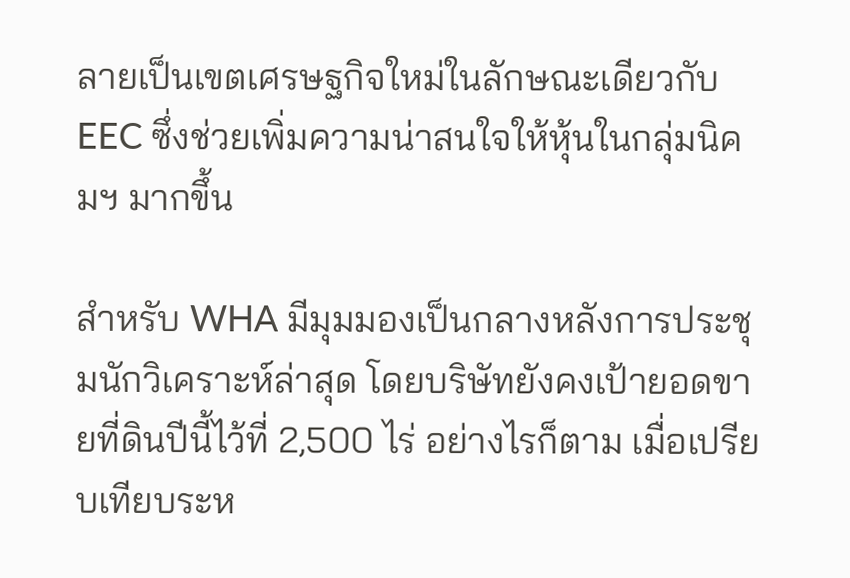ลายเป็นเขตเศรษฐกิจใหม่ในลักษณะเดียวกับ EEC ซึ่งช่วยเพิ่มความน่าสนใจให้หุ้นในกลุ่มนิคมฯ มากขึ้น

สำหรับ WHA มีมุมมองเป็นกลางหลังการประชุมนักวิเคราะห์ล่าสุด โดยบริษัทยังคงเป้ายอดขายที่ดินปีนี้ไว้ที่ 2,500 ไร่ อย่างไรก็ตาม เมื่อเปรียบเทียบระห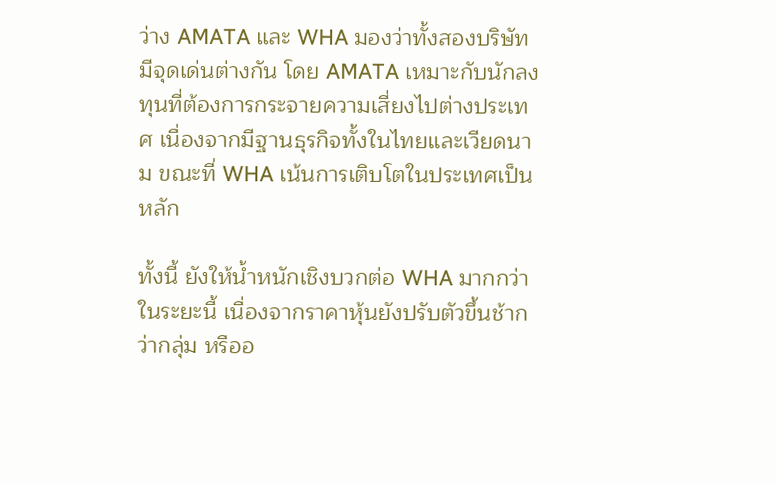ว่าง AMATA และ WHA มองว่าทั้งสองบริษัทมีจุดเด่นต่างกัน โดย AMATA เหมาะกับนักลงทุนที่ต้องการกระจายความเสี่ยงไปต่างประเทศ เนื่องจากมีฐานธุรกิจทั้งในไทยและเวียดนาม ขณะที่ WHA เน้นการเติบโตในประเทศเป็นหลัก

ทั้งนี้ ยังให้น้ำหนักเชิงบวกต่อ WHA มากกว่าในระยะนี้ เนื่องจากราคาหุ้นยังปรับตัวขึ้นช้ากว่ากลุ่ม หรืออ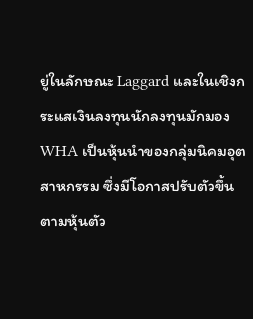ยู่ในลักษณะ Laggard และในเชิงกระแสเงินลงทุนนักลงทุนมักมอง WHA เป็นหุ้นนำของกลุ่มนิคมอุตสาหกรรม ซึ่งมีโอกาสปรับตัวขึ้นตามหุ้นตัว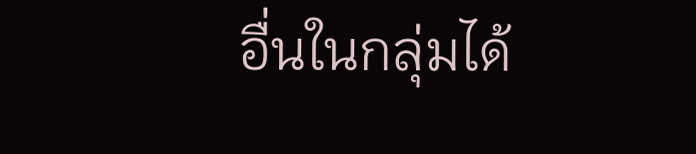อื่นในกลุ่มได้